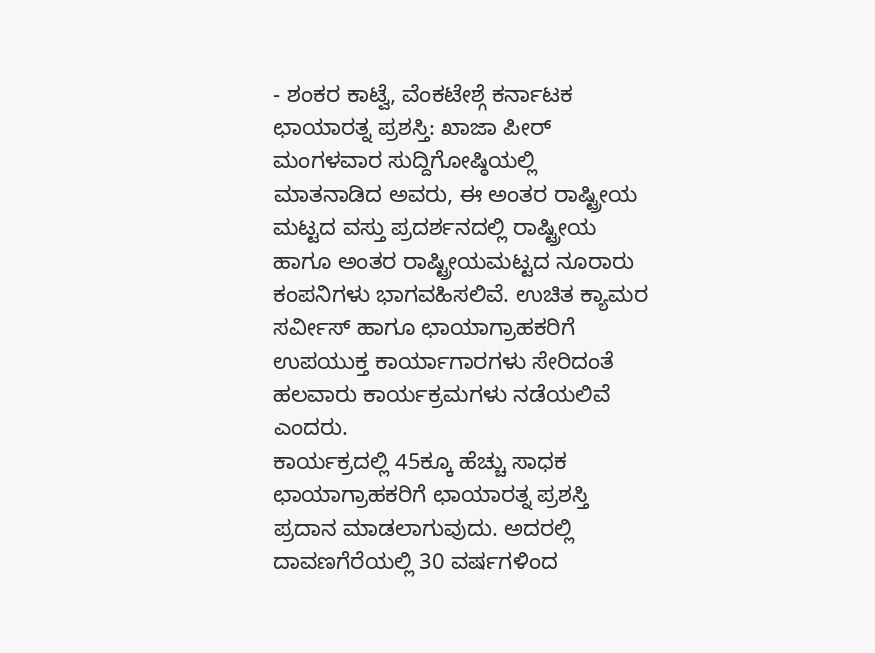- ಶಂಕರ ಕಾಟ್ವೆ, ವೆಂಕಟೇಶ್ಗೆ ಕರ್ನಾಟಕ ಛಾಯಾರತ್ನ ಪ್ರಶಸ್ತಿ: ಖಾಜಾ ಪೀರ್
ಮಂಗಳವಾರ ಸುದ್ದಿಗೋಷ್ಠಿಯಲ್ಲಿ ಮಾತನಾಡಿದ ಅವರು, ಈ ಅಂತರ ರಾಷ್ಟ್ರೀಯ ಮಟ್ಟದ ವಸ್ತು ಪ್ರದರ್ಶನದಲ್ಲಿ ರಾಷ್ಟ್ರೀಯ ಹಾಗೂ ಅಂತರ ರಾಷ್ಟ್ರೀಯಮಟ್ಟದ ನೂರಾರು ಕಂಪನಿಗಳು ಭಾಗವಹಿಸಲಿವೆ. ಉಚಿತ ಕ್ಯಾಮರ ಸರ್ವೀಸ್ ಹಾಗೂ ಛಾಯಾಗ್ರಾಹಕರಿಗೆ ಉಪಯುಕ್ತ ಕಾರ್ಯಾಗಾರಗಳು ಸೇರಿದಂತೆ ಹಲವಾರು ಕಾರ್ಯಕ್ರಮಗಳು ನಡೆಯಲಿವೆ ಎಂದರು.
ಕಾರ್ಯಕ್ರದಲ್ಲಿ 45ಕ್ಕೂ ಹೆಚ್ಚು ಸಾಧಕ ಛಾಯಾಗ್ರಾಹಕರಿಗೆ ಛಾಯಾರತ್ನ ಪ್ರಶಸ್ತಿ ಪ್ರದಾನ ಮಾಡಲಾಗುವುದು. ಅದರಲ್ಲಿ ದಾವಣಗೆರೆಯಲ್ಲಿ 30 ವರ್ಷಗಳಿಂದ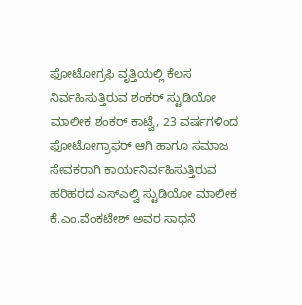ಫೋಟೋಗ್ರಫಿ ವೃತ್ತಿಯಲ್ಲಿ ಕೆಲಸ ನಿರ್ವಹಿಸುತ್ತಿರುವ ಶಂಕರ್ ಸ್ಟುಡಿಯೋ ಮಾಲೀಕ ಶಂಕರ್ ಕಾಟ್ವೆ, 23 ವರ್ಷಗಳಿಂದ ಫೋಟೋಗ್ರಾಫರ್ ಆಗಿ ಹಾಗೂ ಸಮಾಜ ಸೇವಕರಾಗಿ ಕಾರ್ಯನಿರ್ವಹಿಸುತ್ತಿರುವ ಹರಿಹರದ ಎಸ್ಎಲ್ವಿ ಸ್ಟುಡಿಯೋ ಮಾಲೀಕ ಕೆ.ಎಂ.ವೆಂಕಟೇಶ್ ಅವರ ಸಾಧನೆ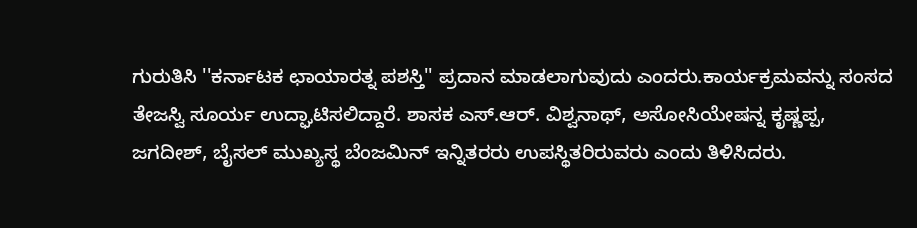ಗುರುತಿಸಿ ''ಕರ್ನಾಟಕ ಛಾಯಾರತ್ನ ಪಶಸ್ತಿ'' ಪ್ರದಾನ ಮಾಡಲಾಗುವುದು ಎಂದರು.ಕಾರ್ಯಕ್ರಮವನ್ನು ಸಂಸದ ತೇಜಸ್ವಿ ಸೂರ್ಯ ಉದ್ಘಾಟಿಸಲಿದ್ದಾರೆ. ಶಾಸಕ ಎಸ್.ಆರ್. ವಿಶ್ವನಾಥ್, ಅಸೋಸಿಯೇಷನ್ನ ಕೃಷ್ಣಪ್ಪ, ಜಗದೀಶ್, ಬೈಸಲ್ ಮುಖ್ಯಸ್ಥ ಬೆಂಜಮಿನ್ ಇನ್ನಿತರರು ಉಪಸ್ಥಿತರಿರುವರು ಎಂದು ತಿಳಿಸಿದರು.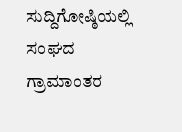ಸುದ್ದಿಗೋಷ್ಠಿಯಲ್ಲಿ ಸಂಘದ ಗ್ರಾಮಾಂತರ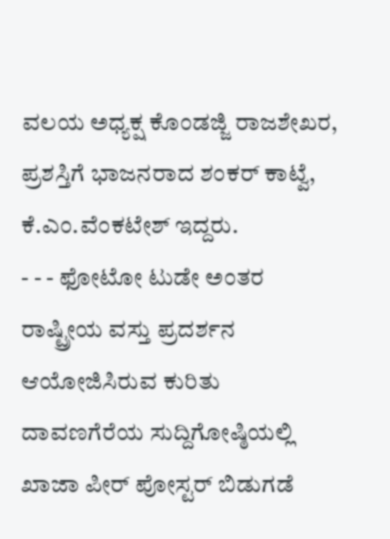ವಲಯ ಅಧ್ಯಕ್ಷ ಕೊಂಡಜ್ಜಿ ರಾಜಶೇಖರ, ಪ್ರಶಸ್ತಿಗೆ ಭಾಜನರಾದ ಶಂಕರ್ ಕಾಟ್ವೆ, ಕೆ.ಎಂ.ವೆಂಕಟೇಶ್ ಇದ್ದರು.
- - - ಫೋಟೋ ಟುಡೇ ಅಂತರ ರಾಷ್ಟ್ರೀಯ ವಸ್ತು ಪ್ರದರ್ಶನ ಆಯೋಜಿಸಿರುವ ಕುರಿತು ದಾವಣಗೆರೆಯ ಸುದ್ದಿಗೋಷ್ಠಿಯಲ್ಲಿ ಖಾಜಾ ಪೀರ್ ಪೋಸ್ಟರ್ ಬಿಡುಗಡೆ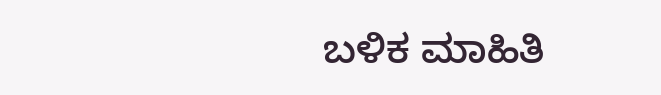ಬಳಿಕ ಮಾಹಿತಿ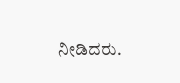ನೀಡಿದರು.